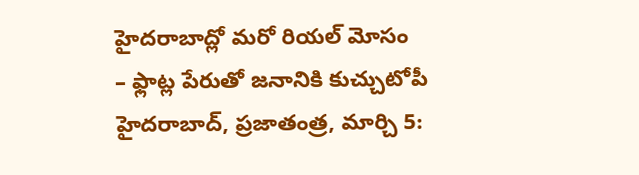హైదరాబాద్లో మరో రియల్ మోసం
– ఫ్లాట్ల పేరుతో జనానికి కుచ్చుటోపీ హైదరాబాద్, ప్రజాతంత్ర, మార్చి 5: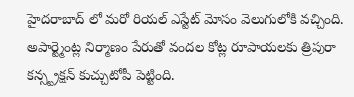హైదరాబాద్ లో మరో రియల్ ఎస్టేట్ మోసం వెలుగులోకి వచ్చింది. అపార్ట్మెంట్ల నిర్మాణం పేరుతో వందల కోట్ల రూపాయలకు త్రిపురా కన్స్ట్రక్షన్ కుచ్చుటోపీ పెట్టింది.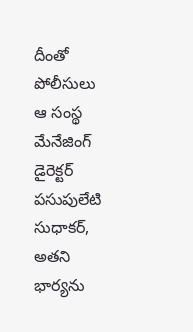దీంతో పోలీసులు ఆ సంస్థ మేనేజింగ్ డైరెక్టర్ పసుపులేటి సుధాకర్, అతని భార్యను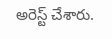అరెస్ట్ చేశారు.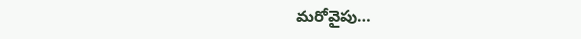మరోవైపు…